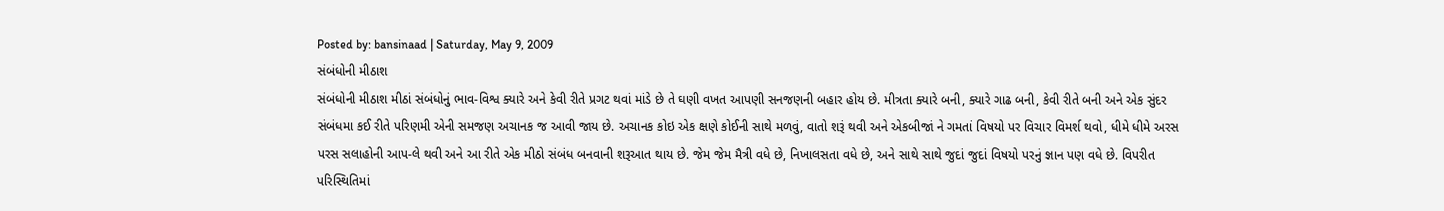Posted by: bansinaad | Saturday, May 9, 2009
સંબંધોની મીઠાશ
સંબંધોની મીઠાશ મીઠાં સંબંધોનું ભાવ-વિશ્વ ક્યારે અને કેવી રીતે પ્રગટ થવાં માંડે છે તે ઘણી વખત આપણી સનજણની બહાર હોય છે. મીત્રતા ક્યારે બની, ક્યારે ગાઢ બની, કેવી રીતે બની અને એક સુંદર સંબંધમા કઈ રીતે પરિણમી એની સમજણ અચાનક જ આવી જાય છે. અચાનક કોઇ એક ક્ષણે કોઈની સાથે મળવું, વાતો શરૂં થવી અને એકબીજાં ને ગમતાં વિષયો પર વિચાર વિમર્શ થવો, ધીમે ધીમે અરસ પરસ સલાહોની આપ-લે થવી અને આ રીતે એક મીઠો સંબંધ બનવાની શરૂઆત થાય છે. જેમ જેમ મૈત્રી વધે છે, નિખાલસતા વધે છે, અને સાથે સાથે જુદાં જુદાં વિષયો પરનું જ્ઞાન પણ વધે છે. વિપરીત પરિસ્થિતિમાં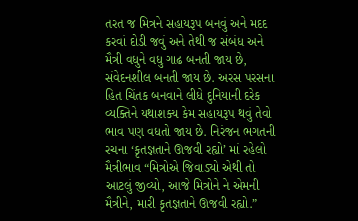તરત જ મિત્રને સહાયરૂપ બનવું અને મદદ કરવાં દોડી જવું અને તેથી જ સંબંધ અને મૈત્રી વધુને વધુ ગાઢ બનતી જાય છે, સંવેદનશીલ બનતી જાય છે. અરસ પરસના હિત ચિંતક બનવાને લીધે દુનિયાની દરેક વ્યક્તિને યથાશક્ય કેમ સહાયરૂપ થવું તેવો ભાવ પણ વધતો જાય છે. નિરંજન ભગતની રચના ‘કૃતજ્ઞતાને ઊજવી રહ્યો’ માં રહેલો મૈત્રીભાવ “મિત્રોએ જિવાડ્યો એથી તો આટલું જીવ્યો, આજે મિત્રોને ને એમની મૈત્રીને, મારી કૃતજ્ઞતાને ઊજવી રહ્યો.”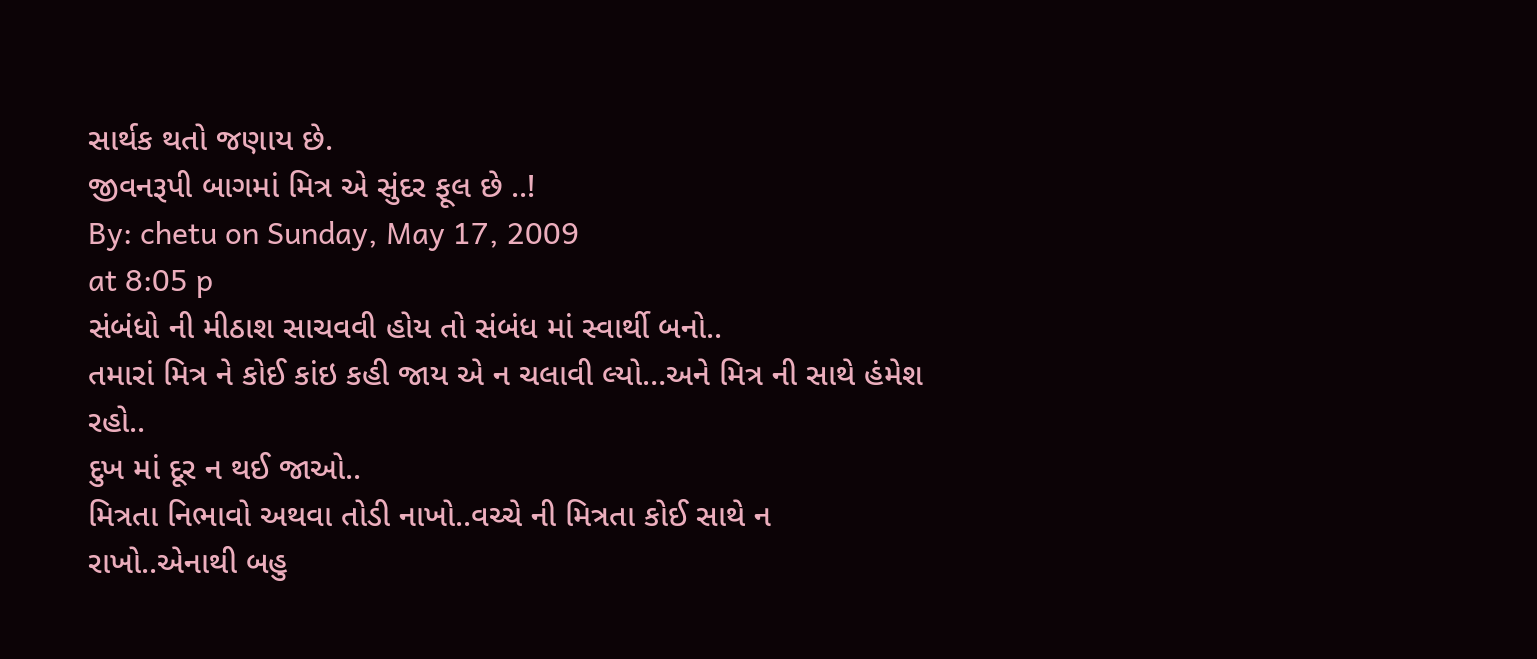સાર્થક થતો જણાય છે.
જીવનરૂપી બાગમાં મિત્ર એ સુંદર ફૂલ છે ..!
By: chetu on Sunday, May 17, 2009
at 8:05 p
સંબંધો ની મીઠાશ સાચવવી હોય તો સંબંધ માં સ્વાર્થી બનો..
તમારાં મિત્ર ને કોઈ કાંઇ કહી જાય એ ન ચલાવી લ્યો…અને મિત્ર ની સાથે હંમેશ રહો..
દુખ માં દૂર ન થઈ જાઓ..
મિત્રતા નિભાવો અથવા તોડી નાખો..વચ્ચે ની મિત્રતા કોઈ સાથે ન રાખો..એનાથી બહુ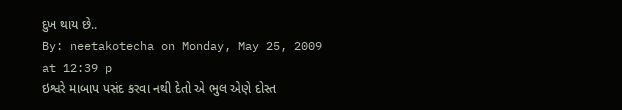દુખ થાય છે..
By: neetakotecha on Monday, May 25, 2009
at 12:39 p
ઇશ્વરે માબાપ પસંદ કરવા નથી દેતો એ ભુલ એણે દોસ્ત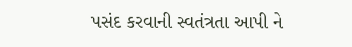પસંદ કરવાની સ્વતંત્રતા આપી ને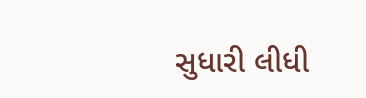સુધારી લીધી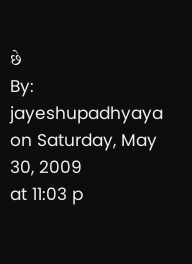છે
By: jayeshupadhyaya on Saturday, May 30, 2009
at 11:03 p